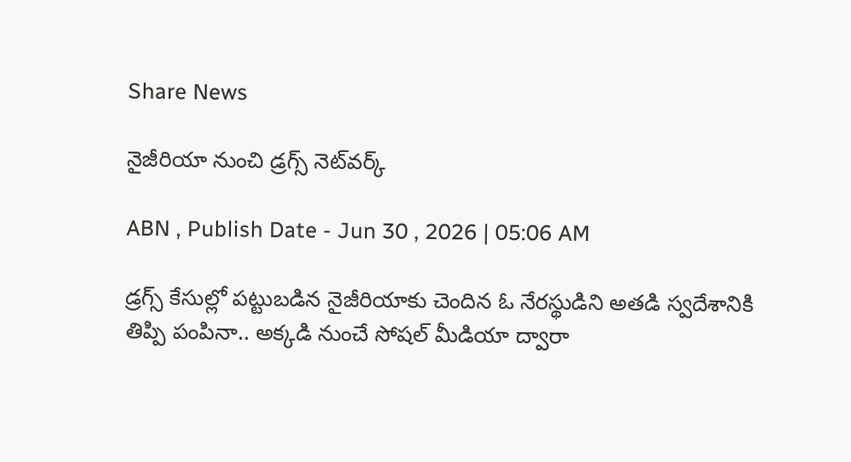Share News

నైజీరియా నుంచి డ్రగ్స్‌ నెట్‌వర్క్‌

ABN , Publish Date - Jun 30 , 2026 | 05:06 AM

డ్రగ్స్‌ కేసుల్లో పట్టుబడిన నైజీరియాకు చెందిన ఓ నేరస్థుడిని అతడి స్వదేశానికి తిప్పి పంపినా.. అక్కడి నుంచే సోషల్‌ మీడియా ద్వారా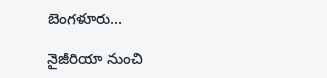బెంగళూరు...

నైజీరియా నుంచి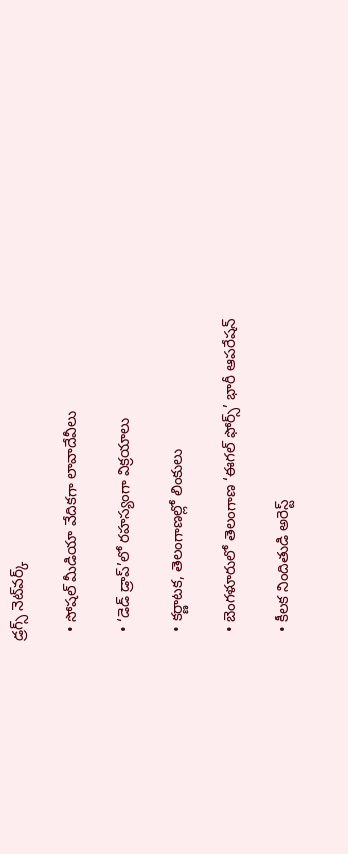డ్రగ్స్‌ నెట్‌వర్క్‌

  • సోషల్‌ మీడియా వేదికగా లావాదేవీలు

  • ‘డెడ్‌ డ్రాప్‌’లో రహస్యంగా విక్రయాలు

  • కర్ణాటక, తెలంగాణల్లో లింకులు

  • బెంగళూరులో తెలంగాణ ‘ఈగల్‌ ఫోర్స్‌’ భారీ ఆపరేషన్‌

  • కీలక నిందితుడి అరెస్ట్‌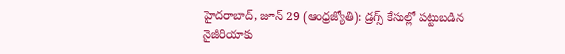హైదరాబాద్‌, జూన్‌ 29 (ఆంధ్రజ్యోతి): డ్రగ్స్‌ కేసుల్లో పట్టుబడిన నైజీరియాకు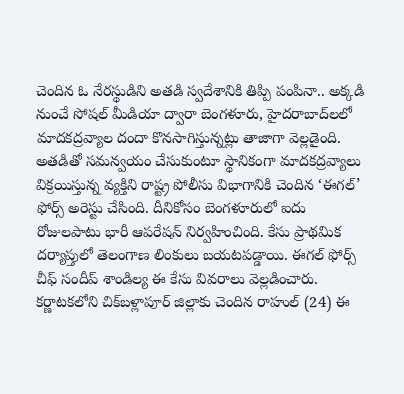చెందిన ఓ నేరస్థుడిని అతడి స్వదేశానికి తిప్పి పంపినా.. అక్కడి నుంచే సోషల్‌ మీడియా ద్వారా బెంగళూరు, హైదరాబాద్‌లలో మాదకద్రవ్యాల దందా కొనసాగిస్తున్నట్లు తాజాగా వెల్లడైంది. అతడితో సమన్వయం చేసుకుంటూ స్థానికంగా మాదకద్రవ్యాలు విక్రయిస్తున్న వ్యక్తిని రాష్ట్ర పోలీసు విభాగానికి చెందిన ‘ఈగల్‌’ ఫోర్స్‌ అరెస్టు చేసింది. దీనికోసం బెంగళూరులో ఐదు రోజులపాటు భారీ ఆపరేషన్‌ నిర్వహించింది. కేసు ప్రాథమిక దర్యాప్తులో తెలంగాణ లింకులు బయటపడ్డాయి. ఈగల్‌ ఫోర్స్‌ చీఫ్‌ సందీప్‌ శాండిల్య ఈ కేసు వివరాలు వెల్లడించారు. కర్ణాటకలోని చిక్‌బళ్లాపూర్‌ జిల్లాకు చెందిన రాహుల్‌ (24) ఈ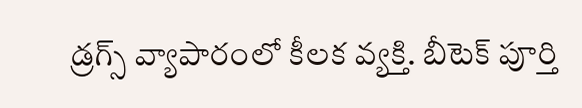డ్రగ్స్‌ వ్యాపారంలో కీలక వ్యక్తి. బీటెక్‌ పూర్తి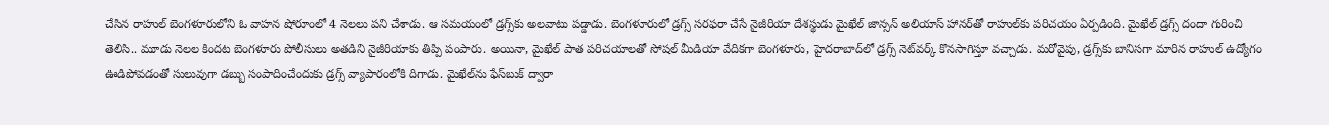చేసిన రాహుల్‌ బెంగళూరులోని ఓ వాహన షోరూంలో 4 నెలలు పని చేశాడు. ఆ సమయంలో డ్రగ్స్‌కు అలవాటు పడ్డాడు. బెంగళూరులో డ్రగ్స్‌ సరఫరా చేసే నైజీరియా దేశస్థుడు మైఖేల్‌ జాన్సన్‌ అలియాస్‌ హానర్‌తో రాహుల్‌కు పరిచయం ఏర్పడింది. మైఖేల్‌ డ్రగ్స్‌ దందా గురించి తెలిసి.. మూడు నెలల కిందట బెంగళూరు పోలీసులు అతడిని నైజీరియాకు తిప్పి పంపారు. అయినా, మైఖేల్‌ పాత పరిచయాలతో సోషల్‌ మీడియా వేదికగా బెంగళూరు, హైదరాబాద్‌లో డ్రగ్స్‌ నెట్‌వర్క్‌ కొనసాగిస్తూ వచ్చాడు. మరోవైపు, డ్రగ్స్‌కు బానిసగా మారిన రాహుల్‌ ఉద్యోగం ఊడిపోవడంతో సులువుగా డబ్బు సంపాదించేందుకు డ్రగ్స్‌ వ్యాపారంలోకి దిగాడు. మైఖేల్‌ను ఫేస్‌బుక్‌ ద్వారా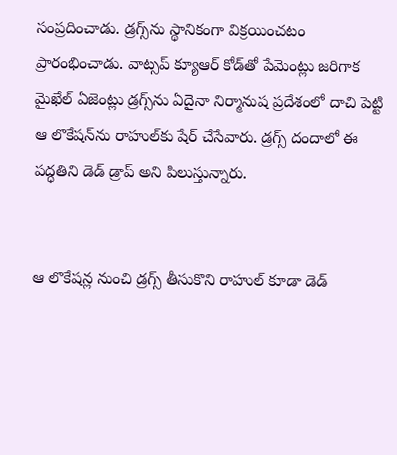సంప్రదించాడు. డ్రగ్స్‌ను స్థానికంగా విక్రయించటం ప్రారంభించాడు. వాట్సప్‌ క్యూఆర్‌ కోడ్‌తో పేమెంట్లు జరిగాక మైఖేల్‌ ఏజెంట్లు డ్రగ్స్‌ను ఏదైనా నిర్మానుష ప్రదేశంలో దాచి పెట్టి ఆ లొకేషన్‌ను రాహుల్‌కు షేర్‌ చేసేవారు. డ్రగ్స్‌ దందాలో ఈ పద్ధతిని డెడ్‌ డ్రాప్‌ అని పిలుస్తున్నారు.


ఆ లొకేషన్ల నుంచి డ్రగ్స్‌ తీసుకొని రాహుల్‌ కూడా డెడ్‌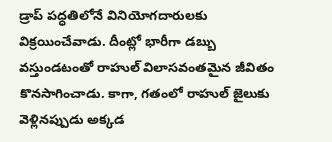డ్రాప్‌ పద్ధతిలోనే వినియోగదారులకు విక్రయించేవాడు. దీంట్లో భారీగా డబ్బు వస్తుండటంతో రాహుల్‌ విలాసవంతమైన జీవితం కొనసాగించాడు. కాగా, గతంలో రాహుల్‌ జైలుకు వెళ్లినప్పుడు అక్కడ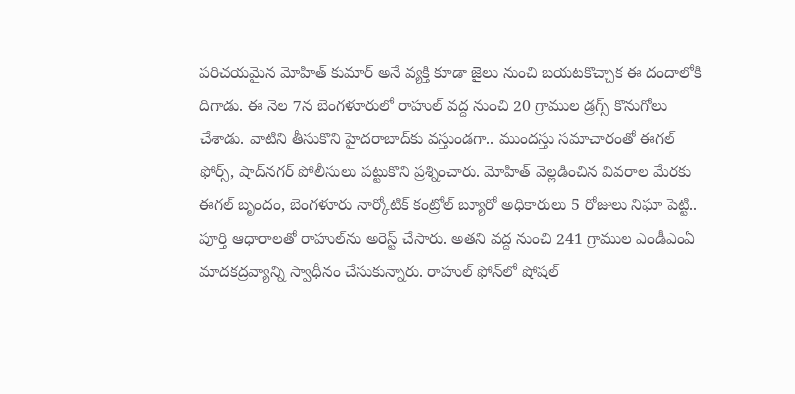పరిచయమైన మోహిత్‌ కుమార్‌ అనే వ్యక్తి కూడా జైలు నుంచి బయటకొచ్చాక ఈ దందాలోకి దిగాడు. ఈ నెల 7న బెంగళూరులో రాహుల్‌ వద్ద నుంచి 20 గ్రాముల డ్రగ్స్‌ కొనుగోలు చేశాడు. వాటిని తీసుకొని హైదరాబాద్‌కు వస్తుండగా.. ముందస్తు సమాచారంతో ఈగల్‌ ఫోర్స్‌, షాద్‌నగర్‌ పోలీసులు పట్టుకొని ప్రశ్నించారు. మోహిత్‌ వెల్లడించిన వివరాల మేరకు ఈగల్‌ బృందం, బెంగళూరు నార్కోటిక్‌ కంట్రోల్‌ బ్యూరో అధికారులు 5 రోజులు నిఘా పెట్టి.. పూర్తి ఆధారాలతో రాహుల్‌ను అరెస్ట్‌ చేసారు. అతని వద్ద నుంచి 241 గ్రాముల ఎండీఎంఏ మాదకద్రవ్యాన్ని స్వాధీనం చేసుకున్నారు. రాహుల్‌ ఫోన్‌లో షోషల్‌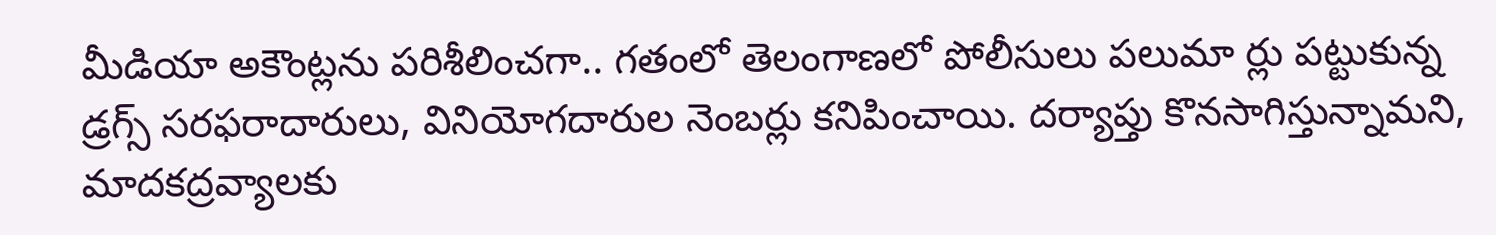మీడియా అకౌంట్లను పరిశీలించగా.. గతంలో తెలంగాణలో పోలీసులు పలుమా ర్లు పట్టుకున్న డ్రగ్స్‌ సరఫరాదారులు, వినియోగదారుల నెంబర్లు కనిపించాయి. దర్యాప్తు కొనసాగిస్తున్నామని, మాదకద్రవ్యాలకు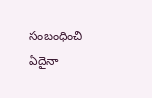సంబంధించి ఏదైనా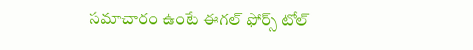సమాచారం ఉంటే ఈగల్‌ ఫోర్స్‌ టోల్‌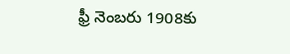ఫ్రీ నెంబరు 1908కు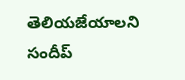తెలియజేయాలని సందీప్‌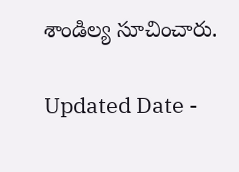శాండిల్య సూచించారు.

Updated Date -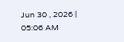Jun 30 , 2026 | 05:06 AM